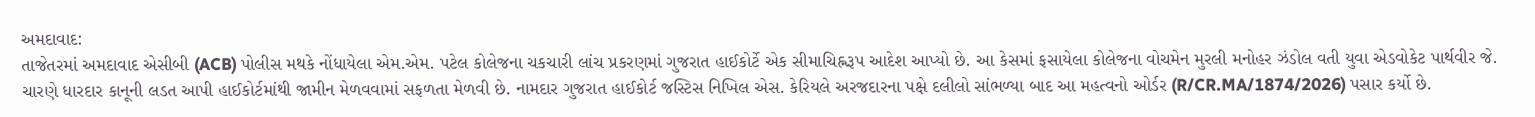અમદાવાદ:
તાજેતરમાં અમદાવાદ એસીબી (ACB) પોલીસ મથકે નોંધાયેલા એમ.એમ. પટેલ કોલેજના ચકચારી લાંચ પ્રકરણમાં ગુજરાત હાઈકોર્ટે એક સીમાચિહ્નરૂપ આદેશ આપ્યો છે. આ કેસમાં ફસાયેલા કોલેજના વોચમેન મુરલી મનોહર ઝંડોલ વતી યુવા એડવોકેટ પાર્થવીર જે. ચારણે ધારદાર કાનૂની લડત આપી હાઈકોર્ટમાંથી જામીન મેળવવામાં સફળતા મેળવી છે. નામદાર ગુજરાત હાઈકોર્ટ જસ્ટિસ નિખિલ એસ. કેરિયલે અરજદારના પક્ષે દલીલો સાંભળ્યા બાદ આ મહત્વનો ઓર્ડર (R/CR.MA/1874/2026) પસાર કર્યો છે.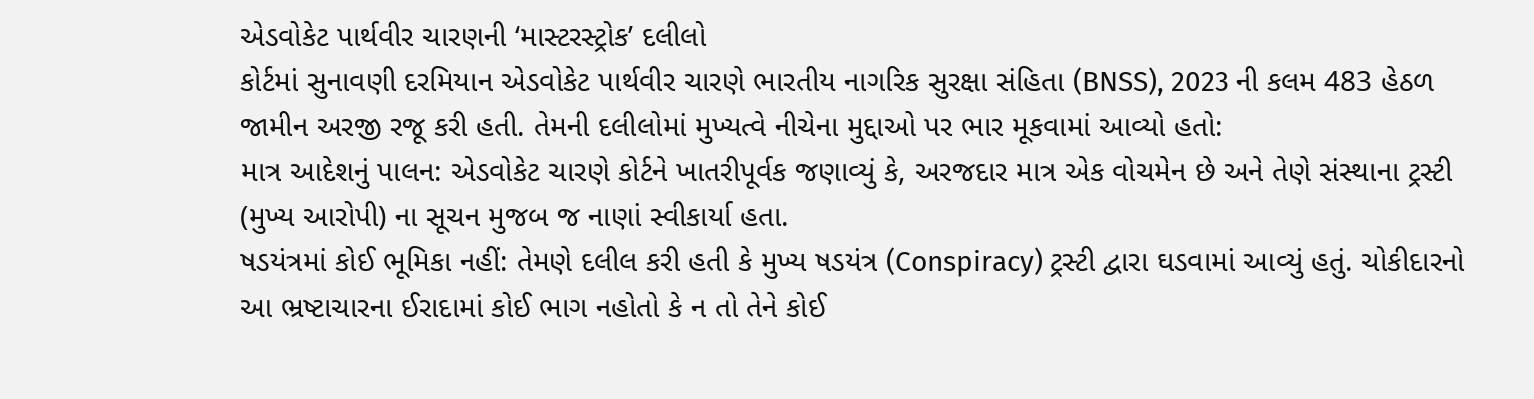એડવોકેટ પાર્થવીર ચારણની ‘માસ્ટરસ્ટ્રોક’ દલીલો
કોર્ટમાં સુનાવણી દરમિયાન એડવોકેટ પાર્થવીર ચારણે ભારતીય નાગરિક સુરક્ષા સંહિતા (BNSS), 2023 ની કલમ 483 હેઠળ જામીન અરજી રજૂ કરી હતી. તેમની દલીલોમાં મુખ્યત્વે નીચેના મુદ્દાઓ પર ભાર મૂકવામાં આવ્યો હતો:
માત્ર આદેશનું પાલન: એડવોકેટ ચારણે કોર્ટને ખાતરીપૂર્વક જણાવ્યું કે, અરજદાર માત્ર એક વોચમેન છે અને તેણે સંસ્થાના ટ્રસ્ટી (મુખ્ય આરોપી) ના સૂચન મુજબ જ નાણાં સ્વીકાર્યા હતા.
ષડયંત્રમાં કોઈ ભૂમિકા નહીં: તેમણે દલીલ કરી હતી કે મુખ્ય ષડયંત્ર (Conspiracy) ટ્રસ્ટી દ્વારા ઘડવામાં આવ્યું હતું. ચોકીદારનો આ ભ્રષ્ટાચારના ઈરાદામાં કોઈ ભાગ નહોતો કે ન તો તેને કોઈ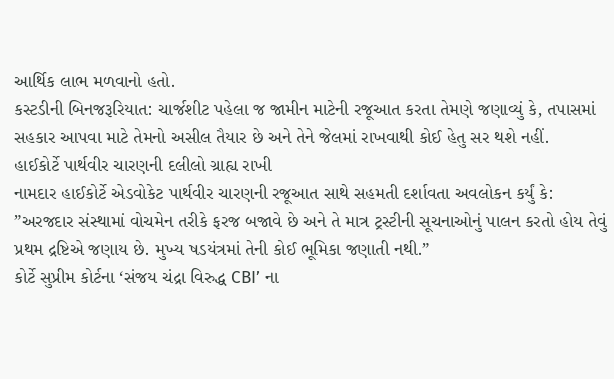આર્થિક લાભ મળવાનો હતો.
કસ્ટડીની બિનજરૂરિયાત: ચાર્જશીટ પહેલા જ જામીન માટેની રજૂઆત કરતા તેમણે જણાવ્યું કે, તપાસમાં સહકાર આપવા માટે તેમનો અસીલ તૈયાર છે અને તેને જેલમાં રાખવાથી કોઈ હેતુ સર થશે નહીં.
હાઈકોર્ટે પાર્થવીર ચારણની દલીલો ગ્રાહ્ય રાખી
નામદાર હાઈકોર્ટે એડવોકેટ પાર્થવીર ચારણની રજૂઆત સાથે સહમતી દર્શાવતા અવલોકન કર્યું કે:
”અરજદાર સંસ્થામાં વોચમેન તરીકે ફરજ બજાવે છે અને તે માત્ર ટ્રસ્ટીની સૂચનાઓનું પાલન કરતો હોય તેવું પ્રથમ દ્રષ્ટિએ જણાય છે. મુખ્ય ષડયંત્રમાં તેની કોઈ ભૂમિકા જણાતી નથી.”
કોર્ટે સુપ્રીમ કોર્ટના ‘સંજય ચંદ્રા વિરુદ્ધ CBI’ ના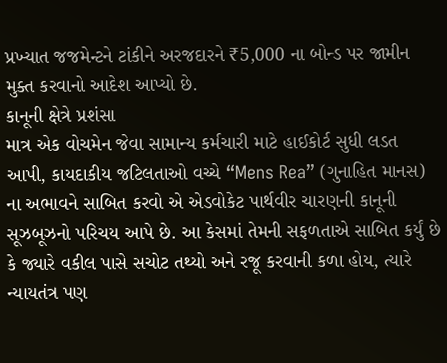પ્રખ્યાત જજમેન્ટને ટાંકીને અરજદારને ₹5,000 ના બોન્ડ પર જામીન મુક્ત કરવાનો આદેશ આપ્યો છે.
કાનૂની ક્ષેત્રે પ્રશંસા
માત્ર એક વોચમેન જેવા સામાન્ય કર્મચારી માટે હાઈકોર્ટ સુધી લડત આપી, કાયદાકીય જટિલતાઓ વચ્ચે “Mens Rea” (ગુનાહિત માનસ) ના અભાવને સાબિત કરવો એ એડવોકેટ પાર્થવીર ચારણની કાનૂની સૂઝબૂઝનો પરિચય આપે છે. આ કેસમાં તેમની સફળતાએ સાબિત કર્યું છે કે જ્યારે વકીલ પાસે સચોટ તથ્યો અને રજૂ કરવાની કળા હોય, ત્યારે ન્યાયતંત્ર પણ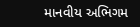માનવીય અભિગમ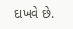દાખવે છે.